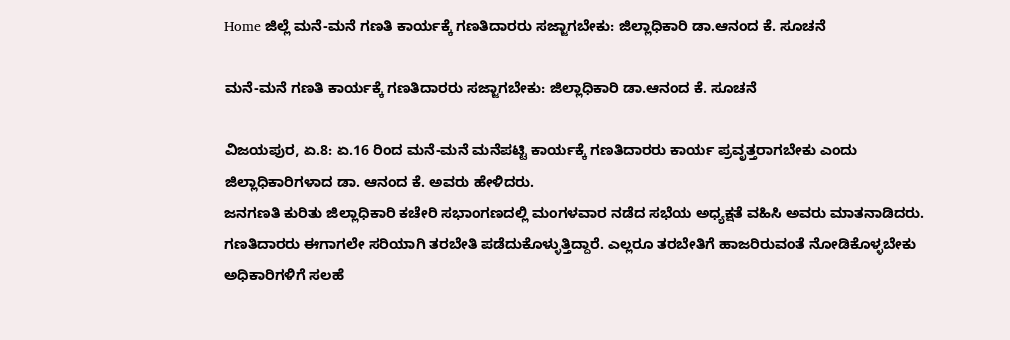Home ಜಿಲ್ಲೆ ಮನೆ-ಮನೆ ಗಣತಿ ಕಾರ್ಯಕ್ಕೆ ಗಣತಿದಾರರು ಸಜ್ಜಾಗಬೇಕು: ಜಿಲ್ಲಾಧಿಕಾರಿ ಡಾ.ಆನಂದ ಕೆ. ಸೂಚನೆ

ಮನೆ-ಮನೆ ಗಣತಿ ಕಾರ್ಯಕ್ಕೆ ಗಣತಿದಾರರು ಸಜ್ಜಾಗಬೇಕು: ಜಿಲ್ಲಾಧಿಕಾರಿ ಡಾ.ಆನಂದ ಕೆ. ಸೂಚನೆ

ವಿಜಯಪುರ, ಏ.8: ಏ.16 ರಿಂದ ಮನೆ-ಮನೆ ಮನೆಪಟ್ಟಿ ಕಾರ್ಯಕ್ಕೆ ಗಣತಿದಾರರು ಕಾರ್ಯ ಪ್ರವೃತ್ತರಾಗಬೇಕು ಎಂದು ಜಿಲ್ಲಾಧಿಕಾರಿಗಳಾದ ಡಾ. ಆನಂದ ಕೆ. ಅವರು ಹೇಳಿದರು.
ಜನಗಣತಿ ಕುರಿತು ಜಿಲ್ಲಾಧಿಕಾರಿ ಕಚೇರಿ ಸಭಾಂಗಣದಲ್ಲಿ ಮಂಗಳವಾರ ನಡೆದ ಸಭೆಯ ಅಧ್ಯಕ್ಷತೆ ವಹಿಸಿ ಅವರು ಮಾತನಾಡಿದರು.
ಗಣತಿದಾರರು ಈಗಾಗಲೇ ಸರಿಯಾಗಿ ತರಬೇತಿ ಪಡೆದುಕೊಳ್ಳುತ್ತಿದ್ದಾರೆ. ಎಲ್ಲರೂ ತರಬೇತಿಗೆ ಹಾಜರಿರುವಂತೆ ನೋಡಿಕೊಳ್ಳಬೇಕು ಅಧಿಕಾರಿಗಳಿಗೆ ಸಲಹೆ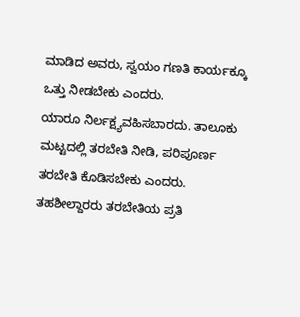ಮಾಡಿದ ಅವರು, ಸ್ವಯಂ ಗಣತಿ ಕಾರ್ಯಕ್ಕೂ ಒತ್ತು ನೀಡಬೇಕು ಎಂದರು.
ಯಾರೂ ನಿರ್ಲಕ್ಷ್ಯವಹಿಸಬಾರದು. ತಾಲೂಕು ಮಟ್ಟದಲ್ಲಿ ತರಬೇತಿ ನೀಡಿ, ಪರಿಪೂರ್ಣ ತರಬೇತಿ ಕೊಡಿಸಬೇಕು ಎಂದರು. ತಹಶೀಲ್ದಾರರು ತರಬೇತಿಯ ಪ್ರತಿ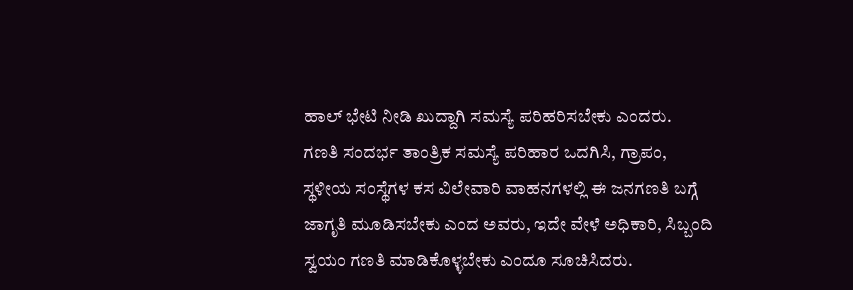ಹಾಲ್ ಭೇಟಿ ನೀಡಿ ಖುದ್ದಾಗಿ ಸಮಸ್ಯೆ ಪರಿಹರಿಸಬೇಕು ಎಂದರು.
ಗಣತಿ ಸಂದರ್ಭ ತಾಂತ್ರಿಕ ಸಮಸ್ಯೆ ಪರಿಹಾರ ಒದಗಿಸಿ, ಗ್ರಾಪಂ, ಸ್ಥಳೀಯ ಸಂಸ್ಥೆಗಳ ಕಸ ವಿಲೇವಾರಿ ವಾಹನಗಳಲ್ಲಿ ಈ ಜನಗಣತಿ ಬಗ್ಗೆ ಜಾಗೃತಿ ಮೂಡಿಸಬೇಕು ಎಂದ ಅವರು, ಇದೇ ವೇಳೆ ಅಧಿಕಾರಿ, ಸಿಬ್ಬಂದಿ ಸ್ವಯಂ ಗಣತಿ ಮಾಡಿಕೊಳ್ಳಬೇಕು ಎಂದೂ ಸೂಚಿಸಿದರು.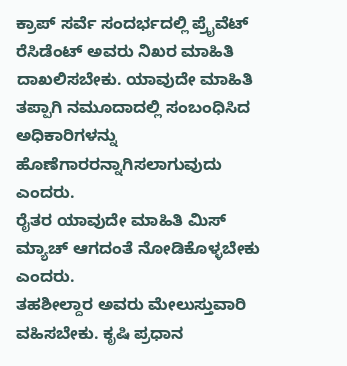ಕ್ರಾಪ್ ಸರ್ವೆ ಸಂದರ್ಭದಲ್ಲಿ ಪ್ರೈವೆಟ್ ರೆಸಿಡೆಂಟ್ ಅವರು ನಿಖರ ಮಾಹಿತಿ ದಾಖಲಿಸಬೇಕು. ಯಾವುದೇ ಮಾಹಿತಿ ತಪ್ಪಾಗಿ ನಮೂದಾದಲ್ಲಿ ಸಂಬಂಧಿಸಿದ ಅಧಿಕಾರಿಗಳನ್ನು ಹೊಣೆಗಾರರನ್ನಾಗಿಸಲಾಗುವುದು ಎಂದರು.
ರೈತರ ಯಾವುದೇ ಮಾಹಿತಿ ಮಿಸ್ ಮ್ಯಾಚ್ ಆಗದಂತೆ ನೋಡಿಕೊಳ್ಳಬೇಕು ಎಂದರು.
ತಹಶೀಲ್ದಾರ ಅವರು ಮೇಲುಸ್ತುವಾರಿ ವಹಿಸಬೇಕು. ಕೃಷಿ ಪ್ರಧಾನ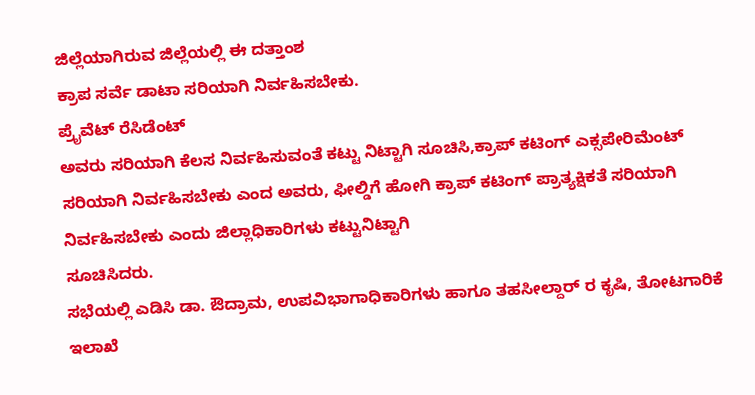ಜಿಲ್ಲೆಯಾಗಿರುವ ಜಿಲ್ಲೆಯಲ್ಲಿ ಈ ದತ್ತಾಂಶ
ಕ್ರಾಪ ಸರ್ವೆ ಡಾಟಾ ಸರಿಯಾಗಿ ನಿರ್ವಹಿಸಬೇಕು.
ಪ್ರೈವೆಟ್ ರೆಸಿಡೆಂಟ್
ಅವರು ಸರಿಯಾಗಿ ಕೆಲಸ ನಿರ್ವಹಿಸುವಂತೆ ಕಟ್ಟು ನಿಟ್ಟಾಗಿ ಸೂಚಿಸಿ,ಕ್ರಾಪ್ ಕಟಿಂಗ್ ಎಕ್ಸಪೇರಿಮೆಂಟ್ ಸರಿಯಾಗಿ ನಿರ್ವಹಿಸಬೇಕು ಎಂದ ಅವರು, ಫೀಲ್ಡಿಗೆ ಹೋಗಿ ಕ್ರಾಪ್ ಕಟಿಂಗ್ ಪ್ರಾತ್ಯಕ್ಷಿಕತೆ ಸರಿಯಾಗಿ ನಿರ್ವಹಿಸಬೇಕು ಎಂದು ಜಿಲ್ಲಾಧಿಕಾರಿಗಳು ಕಟ್ಟುನಿಟ್ಟಾಗಿ
ಸೂಚಿಸಿದರು.
ಸಭೆಯಲ್ಲಿ ಎಡಿಸಿ ಡಾ. ಔದ್ರಾಮ, ಉಪವಿಭಾಗಾಧಿಕಾರಿಗಳು ಹಾಗೂ ತಹಸೀಲ್ದಾರ್ ರ ಕೃಷಿ, ತೋಟಗಾರಿಕೆ ಇಲಾಖೆ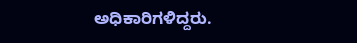ಅಧಿಕಾರಿಗಳಿದ್ದರು.